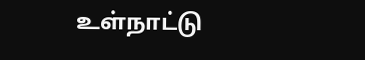உள்நாட்டு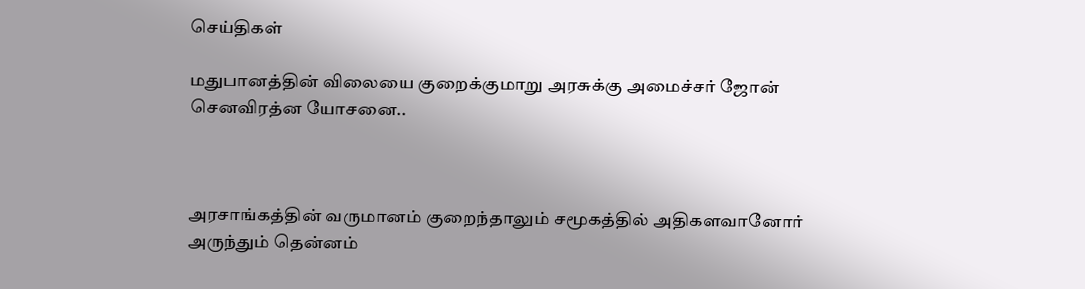செய்திகள்

மதுபானத்தின் விலையை குறைக்குமாறு அரசுக்கு அமைச்சர் ஜோன் செனவிரத்ன யோசனை..



அரசாங்கத்தின் வருமானம் குறைந்தாலும் சமூகத்தில் அதிகளவானோர் அருந்தும் தென்னம்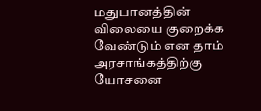மதுபானத்தின் விலையை குறைக்க வேண்டும் என தாம் அரசாங்கத்திற்கு யோசனை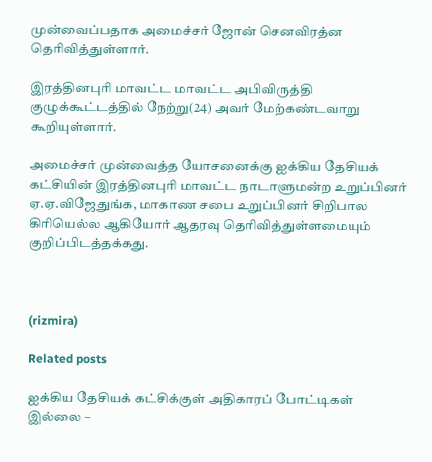முன்வைப்பதாக அமைச்சர் ஜோன் செனவிரத்ன தெரிவித்துள்ளார்.

இரத்தினபுரி மாவட்ட மாவட்ட அபிவிருத்தி குழுக்கூட்டத்தில் நேற்று(24) அவர் மேற்கண்டவாறு கூறியுள்ளார்.

அமைச்சர் முன்வைத்த யோசனைக்கு ஐக்கிய தேசியக் கட்சியின் இரத்தினபுரி மாவட்ட நாடாளுமன்ற உறுப்பினர் ஏ.ஏ.விஜேதுங்க, மாகாண சபை உறுப்பினர் சிறிபால கிரியெல்ல ஆகியோர் ஆதரவு தெரிவித்துள்ளமையும் குறிப்பிடத்தக்கது.



(rizmira)

Related posts

ஐக்கிய தேசியக் கட்சிக்குள் அதிகாரப் போட்டிகள் இல்லை –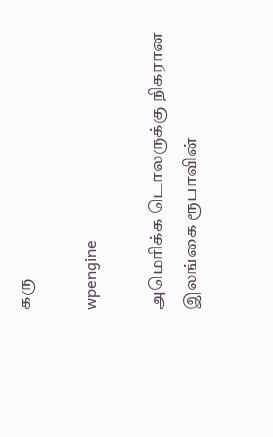கரு

wpengine

அமெரிக்க டொலருக்கு நிகரான இலங்கை ரூபாவின்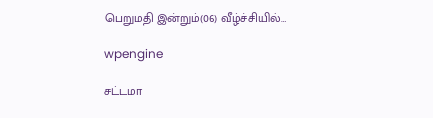பெறுமதி இன்றும்(06) வீழ்ச்சியில்…

wpengine

சட்டமா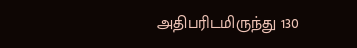அதிபரிடமிருந்து 130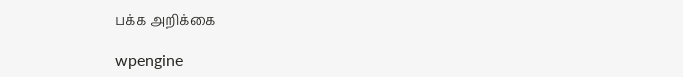பக்க அறிக்கை

wpengine